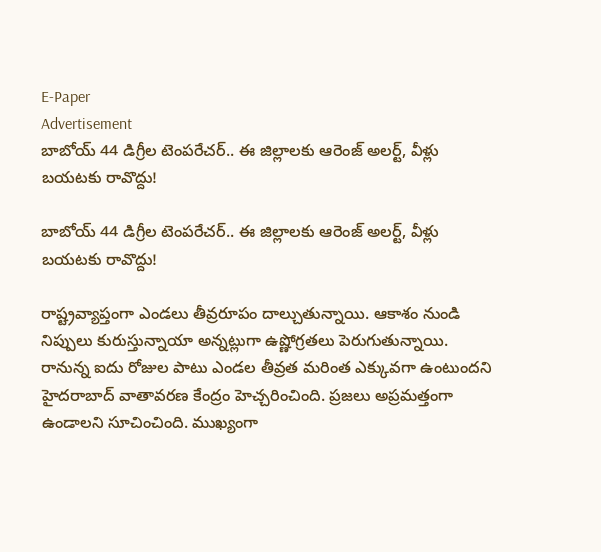E-Paper
Advertisement
బాబోయ్ 44 డిగ్రీల టెంపరేచర్.. ఈ జిల్లాలకు ఆరెంజ్ అలర్ట్, వీళ్లు బయటకు రావొద్దు!

బాబోయ్ 44 డిగ్రీల టెంపరేచర్.. ఈ జిల్లాలకు ఆరెంజ్ అలర్ట్, వీళ్లు బయటకు రావొద్దు!

రాష్ట్రవ్యాప్తంగా ఎండలు తీవ్రరూపం దాల్చుతున్నాయి. ఆకాశం నుండి నిప్పులు కురుస్తున్నాయా అన్నట్లుగా ఉష్ణోగ్రతలు పెరుగుతున్నాయి. రానున్న ఐదు రోజుల పాటు ఎండల తీవ్రత మరింత ఎక్కువగా ఉంటుందని హైదరాబాద్ వాతావరణ కేంద్రం హెచ్చరించింది. ప్రజలు అప్రమత్తంగా ఉండాలని సూచించింది. ముఖ్యంగా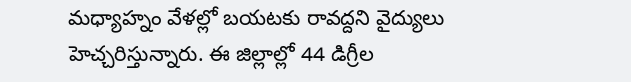మధ్యాహ్నం వేళల్లో బయటకు రావద్దని వైద్యులు హెచ్చరిస్తున్నారు. ఈ జిల్లాల్లో 44 డిగ్రీల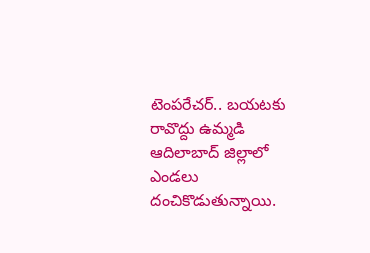టెంపరేచర్.. బయటకు రావొద్దు ఉమ్మడి ఆదిలాబాద్ జిల్లాలో ఎండలు దంచికొడుతున్నాయి.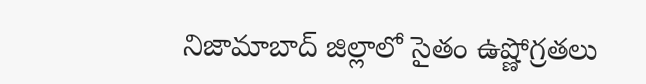నిజామాబాద్ జిల్లాలో సైతం ఉష్ణోగ్రతలు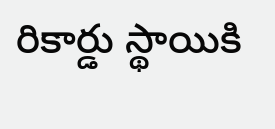రికార్డు స్థాయికి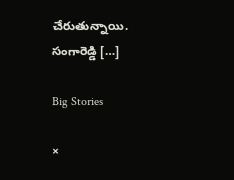చేరుతున్నాయి. సంగారెడ్డి […]

Big Stories

×